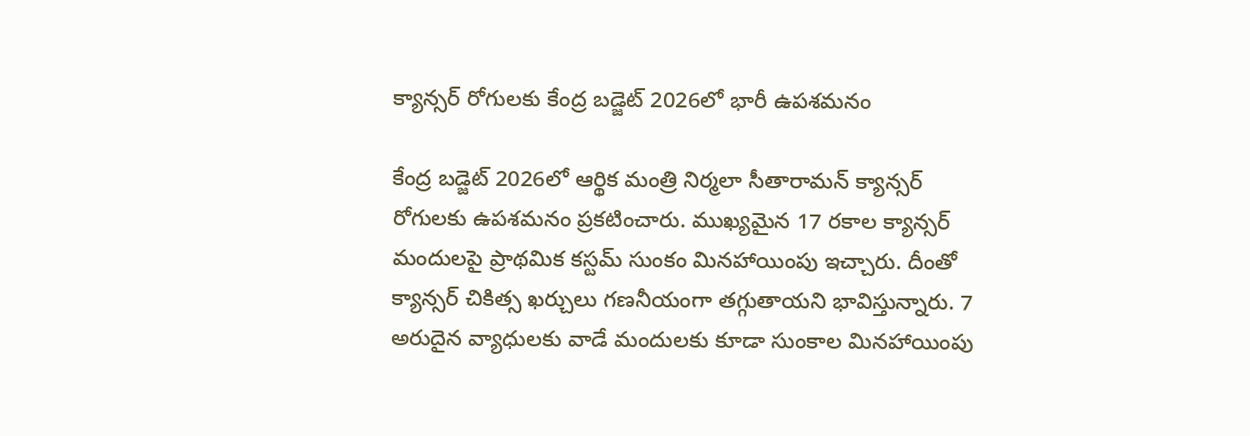క్యాన్సర్ రోగులకు కేంద్ర బడ్జెట్ 2026లో భారీ ఉపశమనం

కేంద్ర బడ్జెట్ 2026లో ఆర్థిక మంత్రి నిర్మలా సీతారామన్ క్యాన్సర్ రోగులకు ఉపశమనం ప్రకటించారు. ముఖ్యమైన 17 రకాల క్యాన్సర్ మందులపై ప్రాథమిక కస్టమ్ సుంకం మినహాయింపు ఇచ్చారు. దీంతో క్యాన్సర్ చికిత్స ఖర్చులు గణనీయంగా తగ్గుతాయని భావిస్తున్నారు. 7 అరుదైన వ్యాధులకు వాడే మందులకు కూడా సుంకాల మినహాయింపు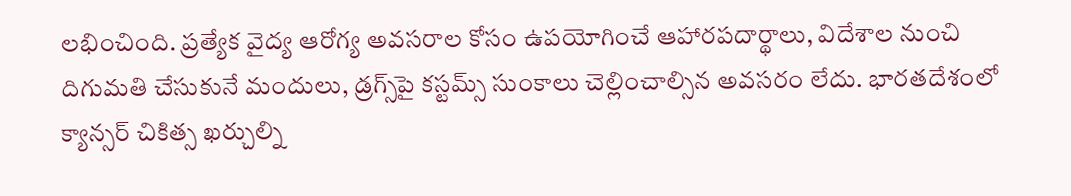లభించింది. ప్రత్యేక వైద్య ఆరోగ్య అవసరాల కోసం ఉపయోగించే ఆహారపదార్థాలు, విదేశాల నుంచి దిగుమతి చేసుకునే మందులు, డ్రగ్స్‌పై కస్టమ్స్ సుంకాలు చెల్లించాల్సిన అవసరం లేదు. భారతదేశంలో క్యాన్సర్ చికిత్స ఖర్చుల్ని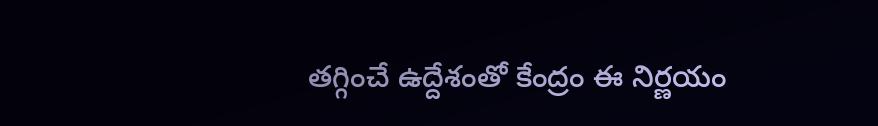తగ్గించే ఉద్దేశంతో కేంద్రం ఈ నిర్ణయం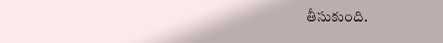తీసుకుంది.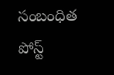సంబంధిత పోస్ట్